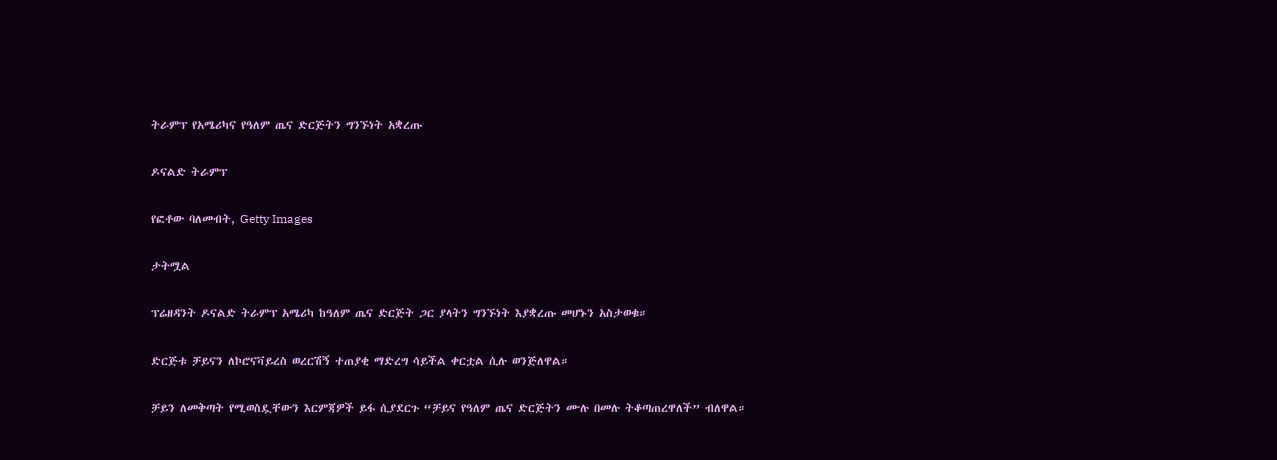ትራምፕ የአሜሪካና የዓለም ጤና ድርጅትን ግንኙነት አቋረጡ

ዶናልድ ትራምፕ

የፎቶው ባለመብት, Getty Images

ታትሟል

ፕሬዘዳንት ዶናልድ ትራምፕ አሜሪካ ከዓለም ጤና ድርጅት ጋር ያላትን ግንኙነት እያቋረጡ መሆኑን አስታወቁ።

ድርጅቱ ቻይናን ለኮሮናቫይረስ ወረርሽኝ ተጠያቂ ማድረግ ሳይችል ቀርቷል ሲሉ ወንጅለዋል።

ቻይን ለመቅጣት የሚወስዷቸውን እርምጃዎች ይፋ ሲያደርጉ “ቻይና የዓለም ጤና ድርጅትን ሙሉ በመሉ ትቆጣጠረዋለች” ብለዋል።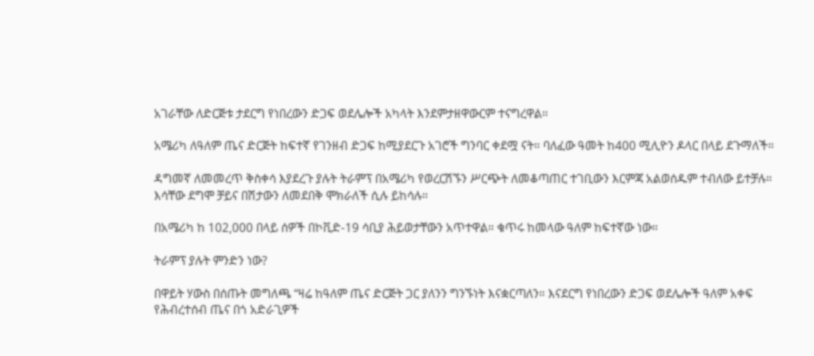አገራቸው ለድርጅቱ ታደርግ የነበረውን ድጋፍ ወደሌሎች አካላት እንደምታዘዋውርም ተናግረዋል።

አሜሪካ ለዓለም ጤና ድርጅት ከፍተኛ የገንዘብ ድጋፍ ከሚያደርጉ አገሮች ግንባር ቀደሟ ናት። ባለፈው ዓመት ከ400 ሚሊዮን ዶላር በላይ ደጉማለች።

ዳግመኛ ለመመረጥ ቅስቀሳ እያደረጉ ያሉት ትራምፕ በአሜሪካ የወረርሽኙን ሥርጭት ለመቆጣጠር ተገቢውን እርምጃ አልወሰዱም ተብለው ይተቻሉ። እሳቸው ደግሞ ቻይና በሽታውን ለመደበቅ ሞክራለች ሲሉ ይከሳሉ።

በአሜሪካ ከ 102,000 በላይ ሰዎች በኮቪድ-19 ሳቢያ ሕይወታቸውን አጥተዋል። ቁጥሩ ከመላው ዓለም ከፍተኛው ነው።

ትራምፕ ያሉት ምንድን ነው?

በዋይት ሃውስ በሰጡት መግለጫ “ዛሬ ከዓለም ጤና ድርጅት ጋር ያለንን ግንኙነት እናቋርጣለን። እናደርግ የነበረውን ድጋፍ ወደሌሎች ዓለም አቀፍ የሕብረተሰብ ጤና በጎ አድራጊዎች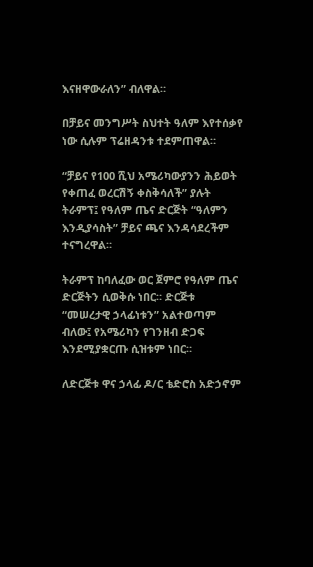እናዘዋውራለን” ብለዋል።

በቻይና መንግሥት ስህተት ዓለም እየተሰቃየ ነው ሲሉም ፕሬዘዳንቱ ተደምጠዋል።

“ቻይና የ100 ሺህ አሜሪካውያንን ሕይወት የቀጠፈ ወረርሽኝ ቀስቅሳለች” ያሉት ትራምፕ፤ የዓለም ጤና ድርጅት “ዓለምን እንዲያሳስት” ቻይና ጫና እንዳሳደረችም ተናግረዋል።

ትራምፕ ከባለፈው ወር ጀምሮ የዓለም ጤና ድርጅትን ሲወቅሱ ነበር። ድርጅቱ “መሠረታዊ ኃላፊነቱን” አልተወጣም ብለው፤ የአሜሪካን የገንዘብ ድጋፍ እንደሚያቋርጡ ሲዝቱም ነበር።

ለድርጅቱ ዋና ኃላፊ ዶ/ር ቴድሮስ አድኃኖም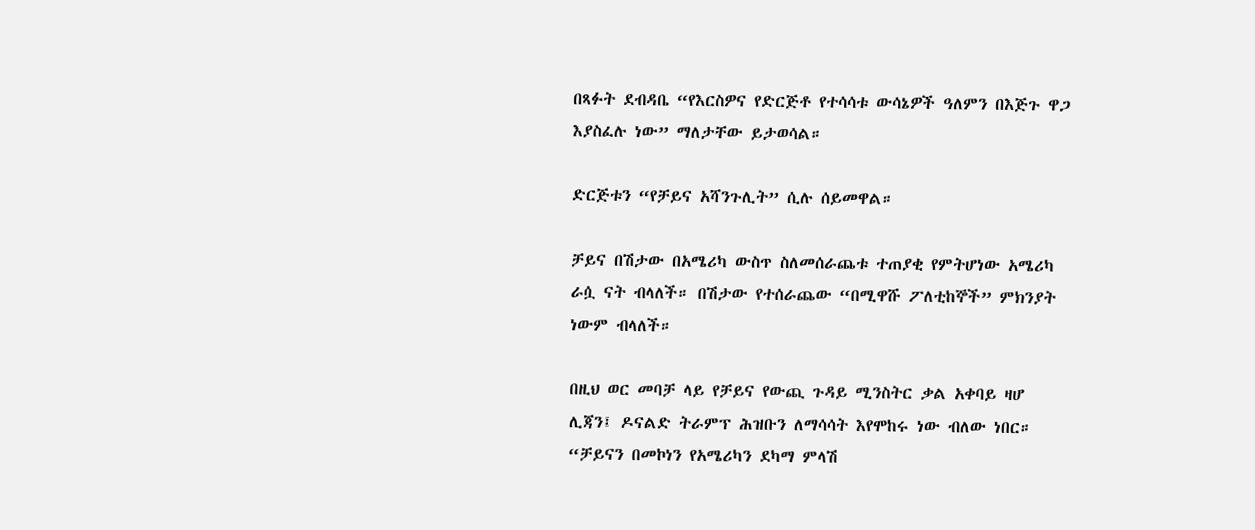በጻፉት ደብዳቤ “የእርስዎና የድርጅቶ የተሳሳቱ ውሳኔዎች ዓለምን በእጅጉ ዋጋ እያስፈሉ ነው” ማለታቸው ይታወሳል።

ድርጅቱን “የቻይና አሻንጉሊት” ሲሉ ሰይመዋል።

ቻይና በሽታው በአሜሪካ ውስጥ ስለመሰራጨቱ ተጠያቂ የምትሆነው አሜሪካ ራሷ ናት ብላለች። በሽታው የተሰራጨው “በሚዋሹ ፖለቲከኞች” ምክንያት ነውም ብላለች።

በዚህ ወር መባቻ ላይ የቻይና የውጪ ጉዳይ ሚንስትር ቃል አቀባይ ዛሆ ሊጃን፤ ዶናልድ ትራምፕ ሕዝቡን ለማሳሳት እየሞከሩ ነው ብለው ነበር። “ቻይናን በመኮነን የአሜሪካን ደካማ ምላሽ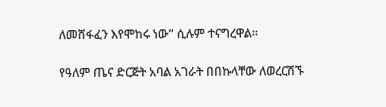ለመሸፋፈን እየሞከሩ ነው” ሲሉም ተናግረዋል።

የዓለም ጤና ድርጅት አባል አገራት በበኩላቸው ለወረርሽኙ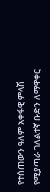የተሰጠውን ዓለም አቀፋዊ ምላሽ የሚያጣራ ገለልተኛ ቡድን ለማዋቀር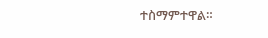ተስማምተዋል።